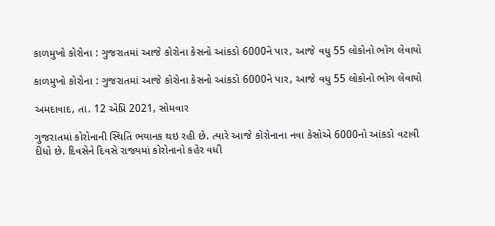કાળમુખો કોરોના : ગુજરાતમાં આજે કોરોના કેસનો આંકડો 6000ને પાર, આજે વધુ 55 લોકોનો ભોગ લેવાયો

કાળમુખો કોરોના : ગુજરાતમાં આજે કોરોના કેસનો આંકડો 6000ને પાર, આજે વધુ 55 લોકોનો ભોગ લેવાયો

અમદાવાદ, તા. 12 એપ્રિ 2021, સોમવાર

ગુજરાતમાં કોરોનાની સ્થિતિ ભયાનક થઇ રહી છે. ત્યારે આજે કોરોનાના નવા કેસોએ 6000નો આંકડો વટાવી દીધો છે. દિવસેને દિવસે રાજ્યમાં કોરોનાનો કહેર વધી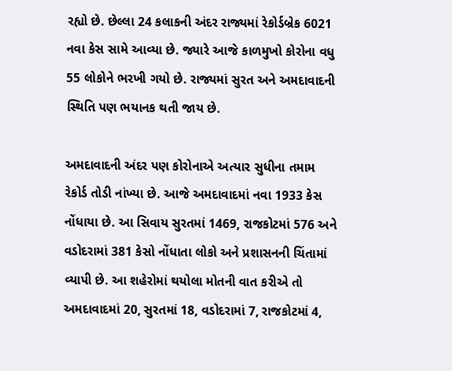રહ્યો છે. છેલ્લા 24 કલાકની અંદર રાજ્યમાં રેકોર્ડબ્રેક 6021 નવા કેસ સામે આવ્યા છે. જ્યારે આજે કાળમુખો કોરોના વધુ 55 લોકોને ભરખી ગયો છે. રાજ્યમાં સુરત અને અમદાવાદની સ્થિતિ પણ ભયાનક થતી જાય છે.

અમદાવાદની અંદર પણ કોરોનાએ અત્યાર સુધીના તમામ રેકોર્ડ તોડી નાંખ્યા છે. આજે અમદાવાદમાં નવા 1933 કેસ નોંધાયા છે. આ સિવાય સુરતમાં 1469, રાજકોટમાં 576 અને વડોદરામાં 381 કેસો નોંધાતા લોકો અને પ્રશાસનની ચિંતામાં વ્યાપી છે. આ શહેરોમાં થયોલા મોતની વાત કરીએ તો અમદાવાદમાં 20, સુરતમાં 18, વડોદરામાં 7, રાજકોટમાં 4,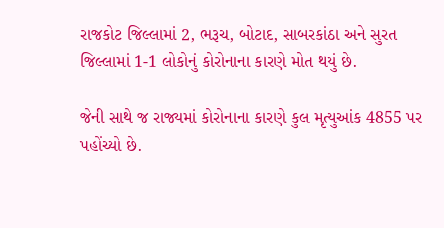રાજકોટ જિલ્લામાં 2, ભરૂચ, બોટાદ, સાબરકાંઠા અને સુરત જિલ્લામાં 1-1 લોકોનું કોરોનાના કારણે મોત થયું છે.

જેની સાથે જ રાજ્યમાં કોરોનાના કારણે કુલ મૃત્યુઆંક 4855 પર પહોંચ્યો છે.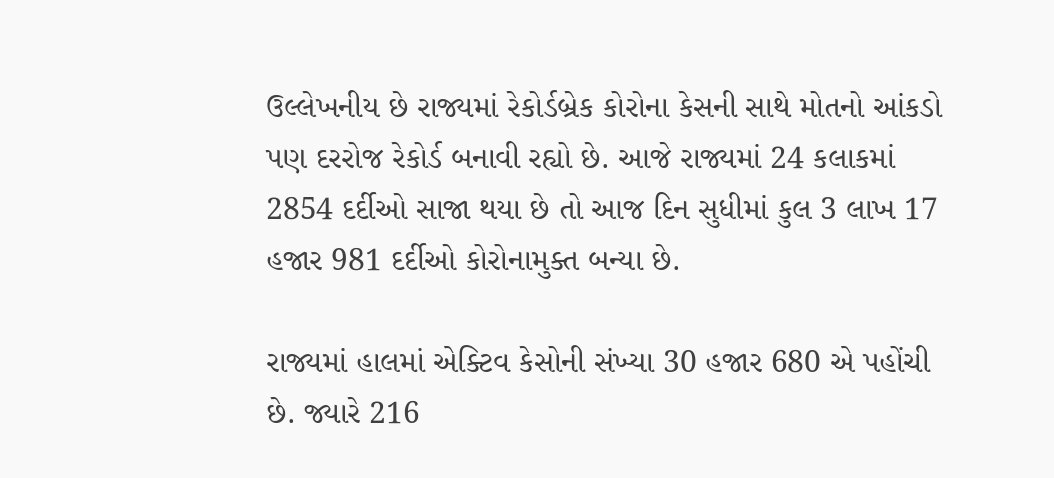ઉલ્લેખનીય છે રાજ્યમાં રેકોર્ડબ્રેક કોરોના કેસની સાથે મોતનો આંકડો પણ દરરોજ રેકોર્ડ બનાવી રહ્યો છે. આજે રાજ્યમાં 24 કલાકમાં 2854 દર્દીઓ સાજા થયા છે તો આજ દિન સુધીમાં કુલ 3 લાખ 17 હજાર 981 દર્દીઓ કોરોનામુક્ત બન્યા છે.

રાજ્યમાં હાલમાં એક્ટિવ કેસોની સંખ્યા 30 હજાર 680 એ પહોંચી છે. જ્યારે 216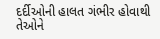દર્દીઓની હાલત ગંભીર હોવાથી તેઓને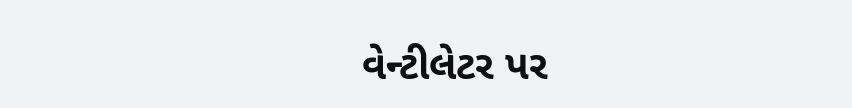વેન્ટીલેટર પર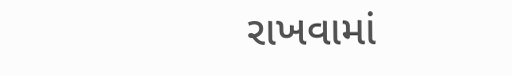રાખવામાં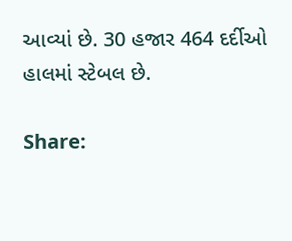આવ્યાં છે. 30 હજાર 464 દર્દીઓ હાલમાં સ્ટેબલ છે.

Share: